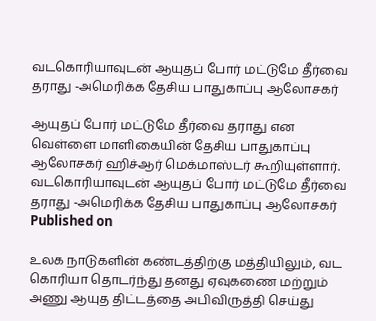வடகொரியாவுடன் ஆயுதப் போர் மட்டுமே தீர்வை தராது -அமெரிக்க தேசிய பாதுகாப்பு ஆலோசகர்

ஆயுதப் போர் மட்டுமே தீர்வை தராது என வெள்ளை மாளிகையின் தேசிய பாதுகாப்பு ஆலோசகர் ஹிச்ஆர் மெக்மாஸ்டர் கூறியுள்ளார்.
வடகொரியாவுடன் ஆயுதப் போர் மட்டுமே தீர்வை தராது -அமெரிக்க தேசிய பாதுகாப்பு ஆலோசகர்
Published on

உலக நாடுகளின் கண்டத்திற்கு மத்தியிலும், வட கொரியா தொடர்ந்து தனது ஏவுகணை மற்றும் அணு ஆயுத திட்டத்தை அபிவிருத்தி செய்து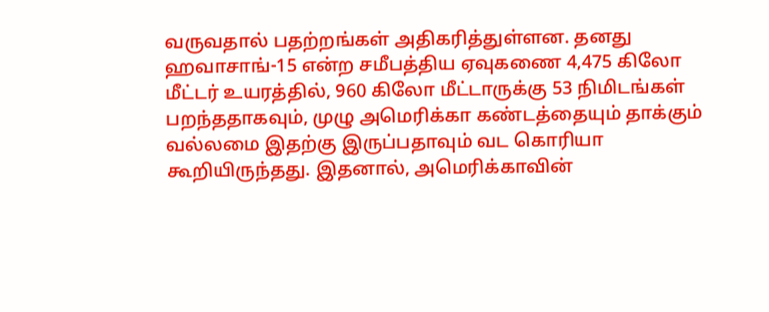வருவதால் பதற்றங்கள் அதிகரித்துள்ளன. தனது ஹவாசாங்-15 என்ற சமீபத்திய ஏவுகணை 4,475 கிலோ மீட்டர் உயரத்தில், 960 கிலோ மீட்டாருக்கு 53 நிமிடங்கள் பறந்ததாகவும், முழு அமெரிக்கா கண்டத்தையும் தாக்கும் வல்லமை இதற்கு இருப்பதாவும் வட கொரியா கூறியிருந்தது. இதனால், அமெரிக்காவின்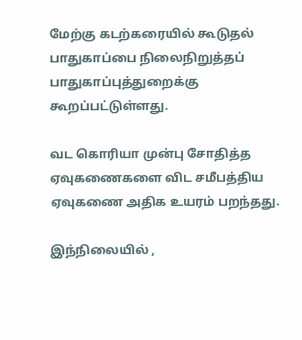மேற்கு கடற்கரையில் கூடுதல் பாதுகாப்பை நிலைநிறுத்தப் பாதுகாப்புத்துறைக்கு கூறப்பட்டுள்ளது.

வட கொரியா முன்பு சோதித்த ஏவுகணைகளை விட சமீபத்திய ஏவுகணை அதிக உயரம் பறந்தது.

இந்நிலையில் ,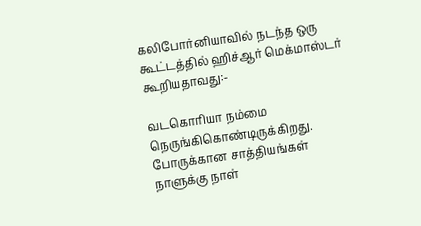கலிபோர்னியாவில் நடந்த ஒரு கூட்டத்தில் ஹிச்ஆர் மெக்மாஸ்டர் கூறியதாவது:-

வடகொரியா நம்மை நெருங்கிகொண்டிருக்கிறது. போருக்கான சாத்தியங்கள் நாளுக்கு நாள்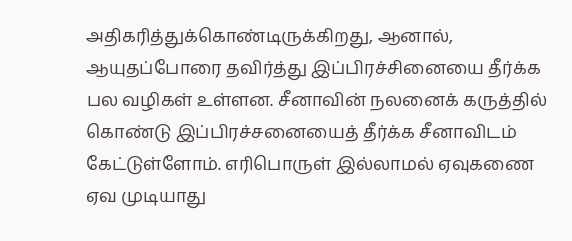அதிகரித்துக்கொண்டிருக்கிறது, ஆனால், ஆயுதப்போரை தவிர்த்து இப்பிரச்சினையை தீர்க்க பல வழிகள் உள்ளன. சீனாவின் நலனைக் கருத்தில் கொண்டு இப்பிரச்சனையைத் தீர்க்க சீனாவிடம் கேட்டுள்ளோம். எரிபொருள் இல்லாமல் ஏவுகணை ஏவ முடியாது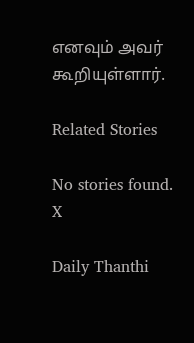எனவும் அவர் கூறியுள்ளார்.

Related Stories

No stories found.
X

Daily Thanthi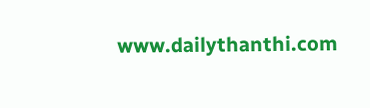www.dailythanthi.com